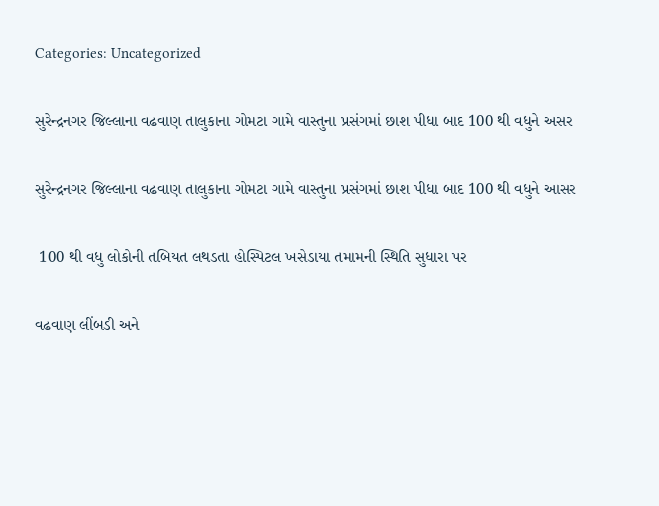Categories: Uncategorized

સુરેન્દ્રનગર જિલ્લાના વઢવાણ તાલુકાના ગોમટા ગામે વાસ્તુના પ્રસંગમાં છાશ પીધા બાદ 100 થી વધુને અસર

સુરેન્દ્રનગર જિલ્લાના વઢવાણ તાલુકાના ગોમટા ગામે વાસ્તુના પ્રસંગમાં છાશ પીધા બાદ 100 થી વધુને આસર

 100 થી વધુ લોકોની તબિયત લથડતા હોસ્પિટલ ખસેડાયા તમામની સ્થિતિ સુધારા પર

વઢવાણ લીંબડી અને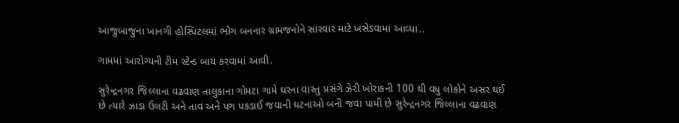આજુબાજુના ખાનગી હોસ્પિટલમાં ભોગ બનનાર ગ્રામજનોને સારવાર માટે ખસેડવામાં આવ્યા..

ગામમાં આરોગ્યની ટીમ સ્ટેન્ડ બાય કરવામાં આવી.

સુરેન્દ્રનગર જિલ્લાના વઢવાણ તાલુકાના ગોમટા ગામે ઘરના વાસ્તુ પ્રસંગે ઝેરી ખોરાકની 100 થી વધુ લોકોને અસર થઈ છે ત્યારે ઝાડા ઉલટી અને તાવ અને પગ પકડાઈ જવાની ઘટનાઓ બની જવા પામી છે સુરેન્દ્રનગર જિલ્લાના વઢવાણ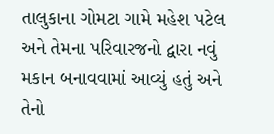તાલુકાના ગોમટા ગામે મહેશ પટેલ અને તેમના પરિવારજનો દ્વારા નવું મકાન બનાવવામાં આવ્યું હતું અને તેનો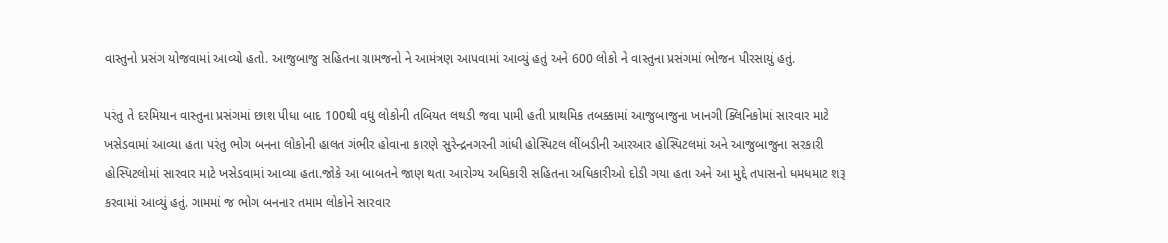વાસ્તુનો પ્રસંગ યોજવામાં આવ્યો હતો. આજુબાજુ સહિતના ગ્રામજનો ને આમંત્રણ આપવામાં આવ્યું હતું અને 600 લોકો ને વાસ્તુના પ્રસંગમાં ભોજન પીરસાયું હતું.

પરંતુ તે દરમિયાન વાસ્તુના પ્રસંગમાં છાશ પીધા બાદ 100થી વધુ લોકોની તબિયત લથડી જવા પામી હતી પ્રાથમિક તબક્કામાં આજુબાજુના ખાનગી ક્લિનિકોમાં સારવાર માટે ખસેડવામાં આવ્યા હતા પરંતુ ભોગ બનના લોકોની હાલત ગંભીર હોવાના કારણે સુરેન્દ્રનગરની ગાંધી હોસ્પિટલ લીંબડીની આરઆર હોસ્પિટલમાં અને આજુબાજુના સરકારી હોસ્પિટલોમાં સારવાર માટે ખસેડવામાં આવ્યા હતા.જોકે આ બાબતને જાણ થતા આરોગ્ય અધિકારી સહિતના અધિકારીઓ દોડી ગયા હતા અને આ મુદ્દે તપાસનો ધમધમાટ શરૂ કરવામાં આવ્યું હતું. ગામમાં જ ભોગ બનનાર તમામ લોકોને સારવાર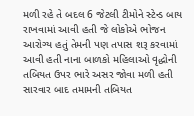મળી રહે તે બદલ 6 જેટલી ટીમોને સ્ટેન્ડ બાય રાખવામાં આવી હતી જે લોકોએ ભોજન આરોગ્ય હતું તેમની પણ તપાસ શરૂ કરવામાં આવી હતી નાના બાળકો મહિલાઓ વૃદ્ધોની તબિયત ઉપર ભારે અસર જોવા મળી હતી સારવાર બાદ તમામની તબિયત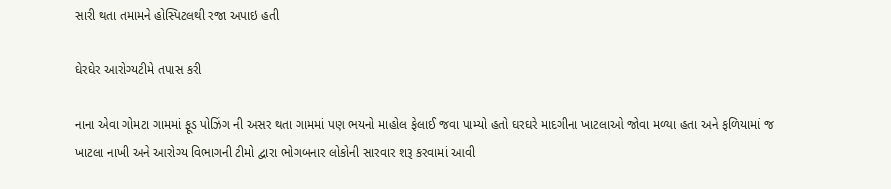સારી થતા તમામને હોસ્પિટલથી રજા અપાઇ હતી

ઘેરઘેર આરોગ્યટીમે તપાસ કરી

નાના એવા ગોમટા ગામમાં ફૂડ પોઝિંગ ની અસર થતા ગામમાં પણ ભયનો માહોલ ફેલાઈ જવા પામ્યો હતો ઘરઘરે માદગીના ખાટલાઓ જોવા મળ્યા હતા અને ફળિયામાં જ ખાટલા નાખી અને આરોગ્ય વિભાગની ટીમો દ્વારા ભોગબનાર લોકોની સારવાર શરૂ કરવામાં આવી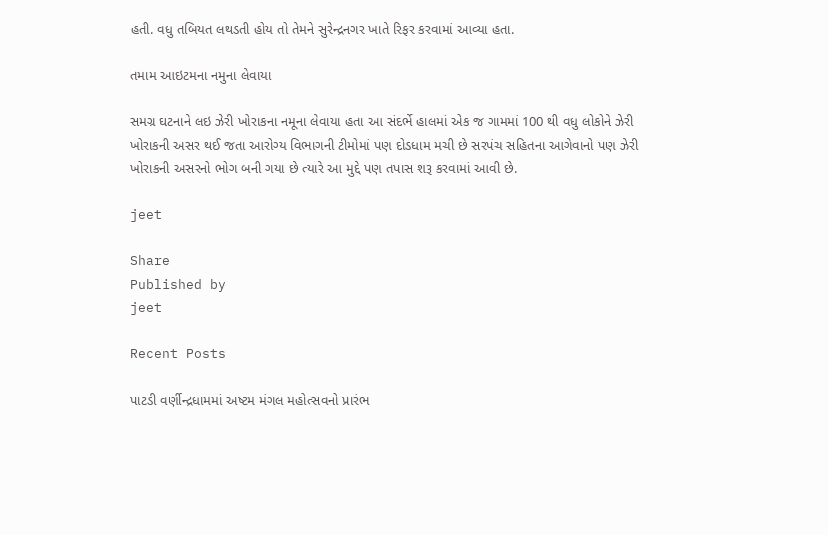હતી. વધુ તબિયત લથડતી હોય તો તેમને સુરેન્દ્રનગર ખાતે રિફર કરવામાં આવ્યા હતા.

તમામ આઇટમના નમુના લેવાયા

સમગ્ર ઘટનાને લઇ ઝેરી ખોરાકના નમૂના લેવાયા હતા આ સંદર્ભે હાલમાં એક જ ગામમાં 100 થી વધુ લોકોને ઝેરી ખોરાકની અસર થઈ જતા આરોગ્ય વિભાગની ટીમોમાં પણ દોડધામ મચી છે સરપંચ સહિતના આગેવાનો પણ ઝેરી ખોરાકની અસરનો ભોગ બની ગયા છે ત્યારે આ મુદ્દે પણ તપાસ શરૂ કરવામાં આવી છે.

jeet

Share
Published by
jeet

Recent Posts

પાટડી વર્ણીન્દ્રધામમાં અષ્ટમ મંગલ મહોત્સવનો પ્રારંભ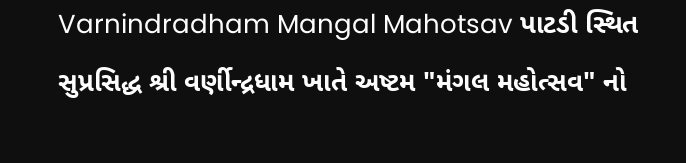Varnindradham Mangal Mahotsav પાટડી સ્થિત સુપ્રસિદ્ધ શ્રી વર્ણીન્દ્રધામ ખાતે અષ્ટમ "મંગલ મહોત્સવ" નો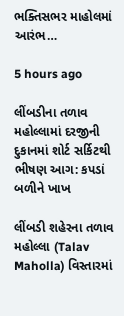ભક્તિસભર માહોલમાં આરંભ…

5 hours ago

લીંબડીના તળાવ મહોલ્લામાં દરજીની દુકાનમાં શોર્ટ સર્કિટથી ભીષણ આગ: કપડાં બળીને ખાખ

લીંબડી શહેરના તળાવ મહોલ્લા (Talav Maholla) વિસ્તારમાં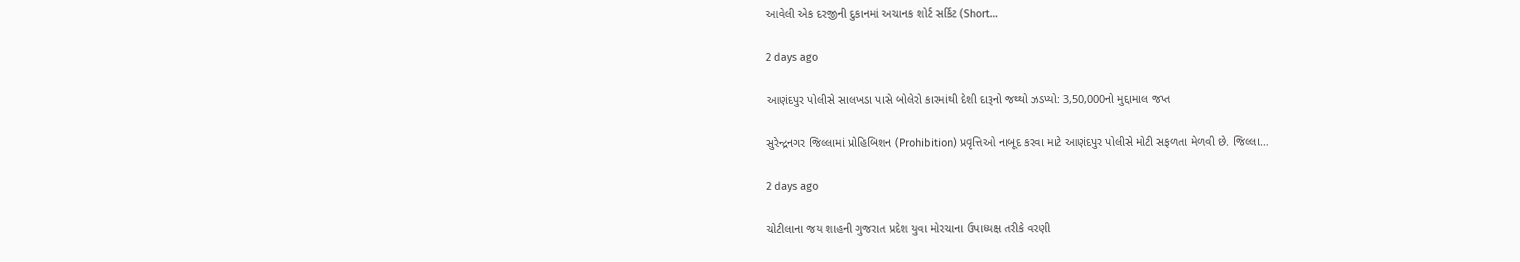આવેલી એક દરજીની દુકાનમાં અચાનક શોર્ટ સર્કિટ (Short…

2 days ago

આણંદપુર પોલીસે સાલખડા પાસે બોલેરો કારમાંથી દેશી દારૂનો જથ્થો ઝડપ્યો: 3,50,000નો મુદ્દામાલ જપ્ત

સુરેન્દ્રનગર જિલ્લામાં પ્રોહિબિશન (Prohibition) પ્રવૃત્તિઓ નાબૂદ કરવા માટે આણંદપુર પોલીસે મોટી સફળતા મેળવી છે. જિલ્લા…

2 days ago

ચોટીલાના જય શાહની ગુજરાત પ્રદેશ યુવા મોરચાના ઉપાધ્યક્ષ તરીકે વરણી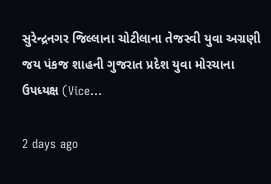સુરેન્દ્રનગર જિલ્લાના ચોટીલાના તેજસ્વી યુવા અગ્રણી જય પંકજ શાહની ગુજરાત પ્રદેશ યુવા મોરચાના ઉપધ્યક્ષ (Vice…

2 days ago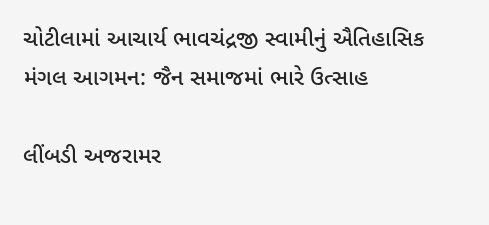ચોટીલામાં આચાર્ય ભાવચંદ્રજી સ્વામીનું ઐતિહાસિક મંગલ આગમન: જૈન સમાજમાં ભારે ઉત્સાહ

લીંબડી અજરામર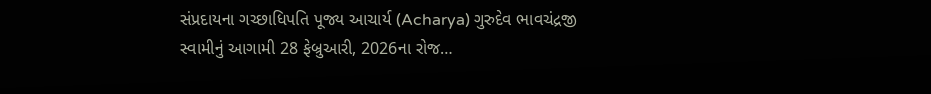સંપ્રદાયના ગચ્છાધિપતિ પૂજ્ય આચાર્ય (Acharya) ગુરુદેવ ભાવચંદ્રજી સ્વામીનું આગામી 28 ફેબ્રુઆરી, 2026ના રોજ…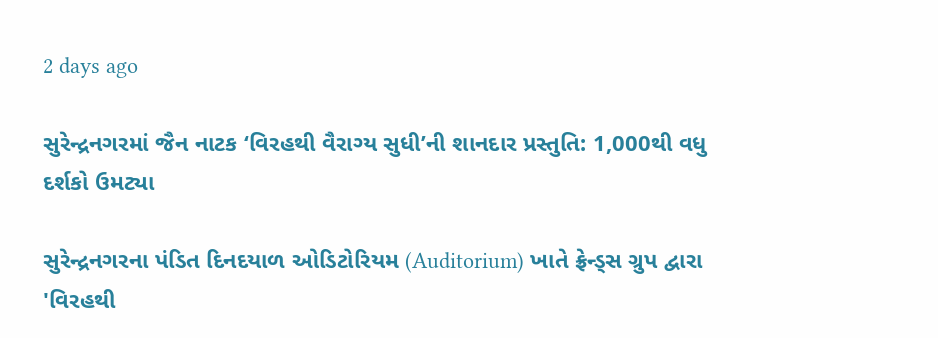2 days ago

સુરેન્દ્રનગરમાં જૈન નાટક ‘વિરહથી વૈરાગ્ય સુધી’ની શાનદાર પ્રસ્તુતિ: 1,000થી વધુ દર્શકો ઉમટ્યા

સુરેન્દ્રનગરના પંડિત દિનદયાળ ઓડિટોરિયમ (Auditorium) ખાતે ફ્રેન્ડ્સ ગ્રુપ દ્વારા 'વિરહથી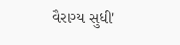વૈરાગ્ય સુધી'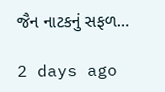જૈન નાટકનું સફળ…

2 days ago